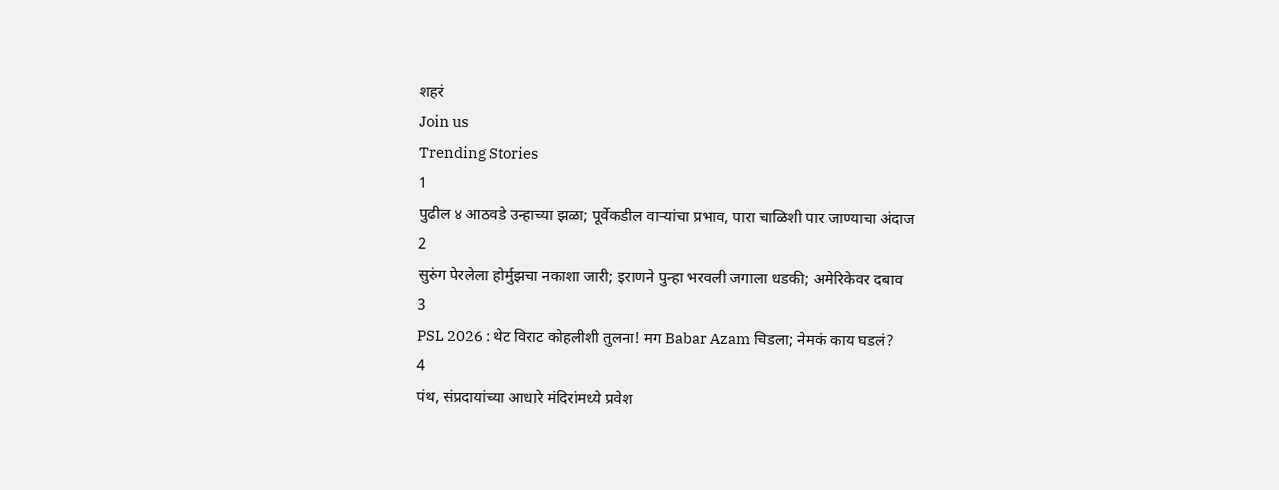शहरं
Join us
Trending Stories
1
पुढील ४ आठवडे उन्हाच्या झळा; पूर्वेकडील वाऱ्यांचा प्रभाव, पारा चाळिशी पार जाण्याचा अंदाज
2
सुरुंग पेरलेला होर्मुझचा नकाशा जारी; इराणने पुन्हा भरवली जगाला धडकी; अमेरिकेवर दबाव
3
PSL 2026 : थेट विराट कोहलीशी तुलना! मग Babar Azam चिडला; नेमकं काय घडलं?
4
पंथ, संप्रदायांच्या आधारे मंदिरांमध्ये प्रवेश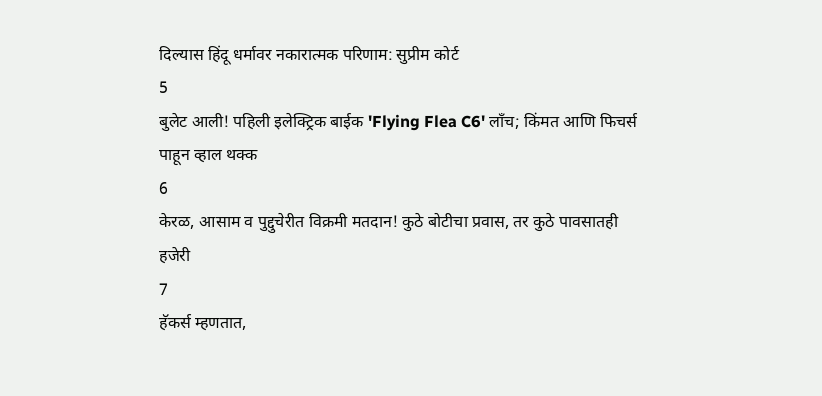दिल्यास हिंदू धर्मावर नकारात्मक परिणाम: सुप्रीम कोर्ट
5
बुलेट आली! पहिली इलेक्ट्रिक बाईक 'Flying Flea C6' लाँच; किंमत आणि फिचर्स पाहून व्हाल थक्क
6
केरळ, आसाम व पुद्दुचेरीत विक्रमी मतदान! कुठे बोटीचा प्रवास, तर कुठे पावसातही हजेरी
7
हॅकर्स म्हणतात,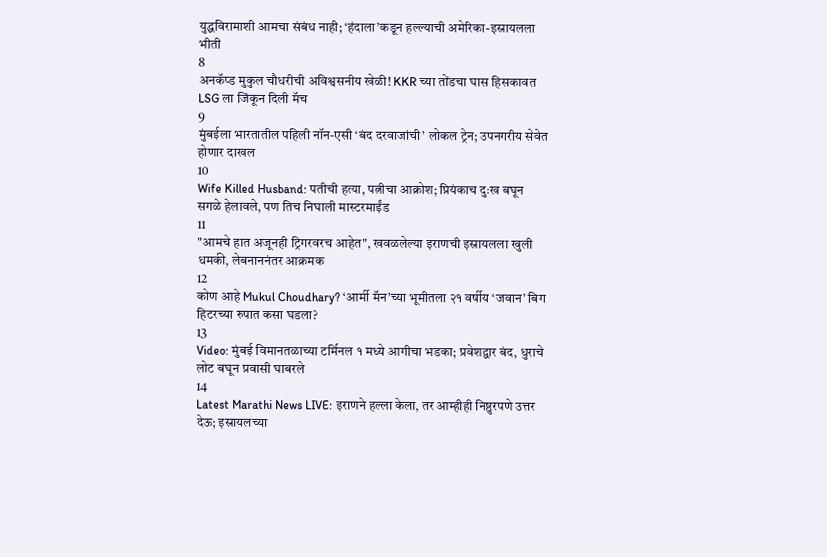युद्धविरामाशी आमचा संबंध नाही; ‘हंदाला’कडून हल्ल्याची अमेरिका-इस्रायलला भीती
8
अनकॅप्ड मुकुल चौधरीची अविश्वसनीय खेळी! KKR च्या तोंडचा घास हिसकावत LSG ला जिंकून दिली मॅच
9
मुंबईला भारतातील पहिली नॉन-एसी ‘बंद दरवाजांची’ लोकल ट्रेन; उपनगरीय सेवेत होणार दाखल
10
Wife Killed Husband: पतीची हत्या, पत्नीचा आक्रोश; प्रियंकाच दुःख बघून सगळे हेलावले, पण तिच निघाली मास्टरमाईंड
11
"आमचे हात अजूनही ट्रिगरवरच आहेत", खवळलेल्या इराणची इस्रायलला खुली धमकी, लेबनाननंतर आक्रमक
12
कोण आहे Mukul Choudhary? ‘आर्मी मॅन’च्या भूमीतला २१ वर्षीय ‘जवान’ बिग हिटरच्या रुपात कसा घडला?
13
Video: मुंबई विमानतळाच्या टर्मिनल १ मध्ये आगीचा भडका; प्रवेशद्वार बंद, धुराचे लोट बघून प्रवासी घाबरले
14
Latest Marathi News LIVE: इराणने हल्ला केला, तर आम्हीही निष्ठुरपणे उत्तर देऊ; इस्रायलच्या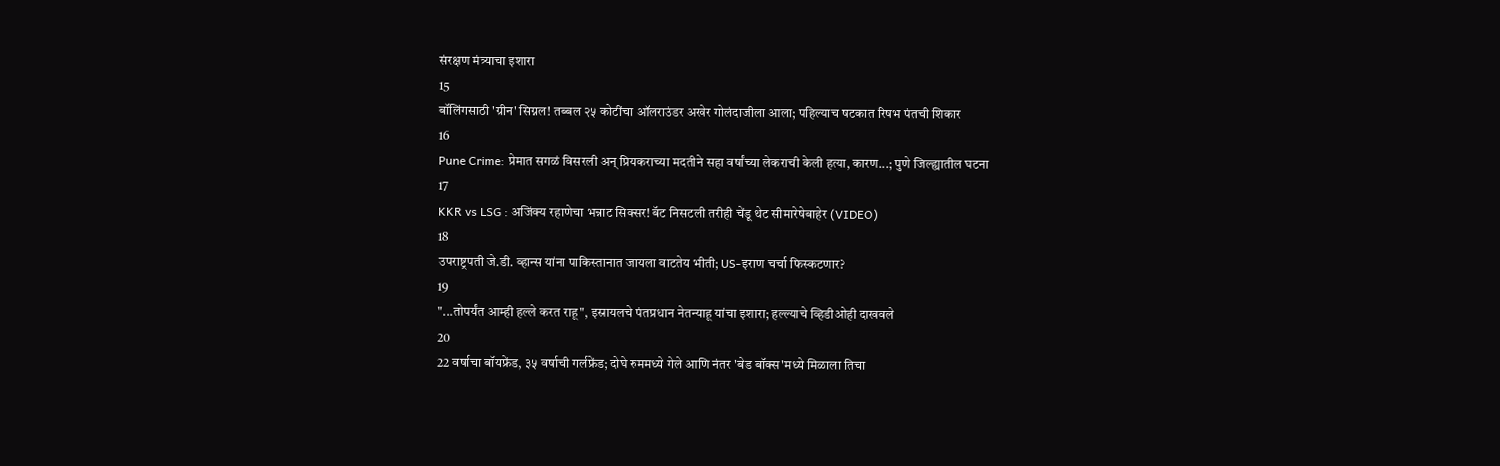संरक्षण मंत्र्याचा इशारा
15
बॉलिंगसाठी 'ग्रीन' सिग्नल! तब्बल २५ कोटींचा ऑलराउंडर अखेर गोलंदाजीला आला; पहिल्याच षटकात रिषभ पंतची शिकार
16
Pune Crime: प्रेमात सगळं विसरली अन् प्रियकराच्या मदतीने सहा वर्षांच्या लेकराची केली हत्या, कारण...; पुणे जिल्ह्यातील घटना
17
KKR vs LSG : अजिंक्य रहाणेचा भन्नाट सिक्सर! बॅट निसटली तरीही चेंडू थेट सीमारेषेबाहेर (VIDEO)
18
उपराष्ट्रपती जे.डी. व्हान्स यांना पाकिस्तानात जायला वाटतेय भीती; US-इराण चर्चा फिस्कटणार?
19
"...तोपर्यंत आम्ही हल्ले करत राहू", इस्रायलचे पंतप्रधान नेतन्याहू यांचा इशारा; हल्ल्याचे व्हिडीओही दाखवले
20
22 वर्षाचा बॉयफ्रेंड, ३५ वर्षाची गर्लफ्रेंड; दोघे रुममध्ये गेले आणि नंतर 'बेड बॉक्स'मध्ये मिळाला तिचा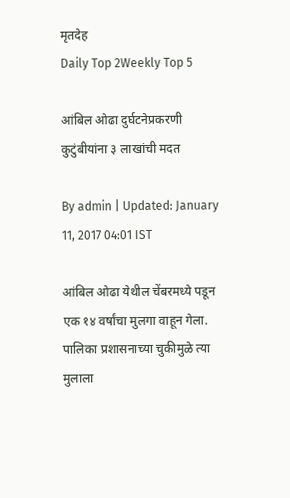मृतदेह
Daily Top 2Weekly Top 5

आंबिल ओढा दुर्घटनेप्रकरणी कुटुंबीयांना ३ लाखांची मदत

By admin | Updated: January 11, 2017 04:01 IST

आंबिल ओढा येथील चेंबरमध्ये पडून एक १४ वर्षांचा मुलगा वाहून गेला. पालिका प्रशासनाच्या चुकीमुळे त्या मुलाला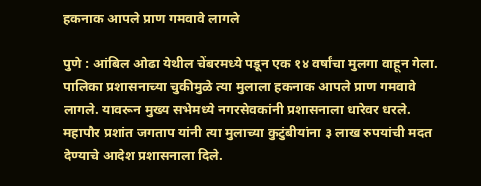हकनाक आपले प्राण गमवावे लागले

पुणे : आंबिल ओढा येथील चेंबरमध्ये पडून एक १४ वर्षांचा मुलगा वाहून गेला. पालिका प्रशासनाच्या चुकीमुळे त्या मुलाला हकनाक आपले प्राण गमवावे लागले. यावरून मुख्य सभेमध्ये नगरसेवकांनी प्रशासनाला धारेवर धरले. महापौर प्रशांत जगताप यांनी त्या मुलाच्या कुटुंबीयांना ३ लाख रुपयांची मदत देण्याचे आदेश प्रशासनाला दिले.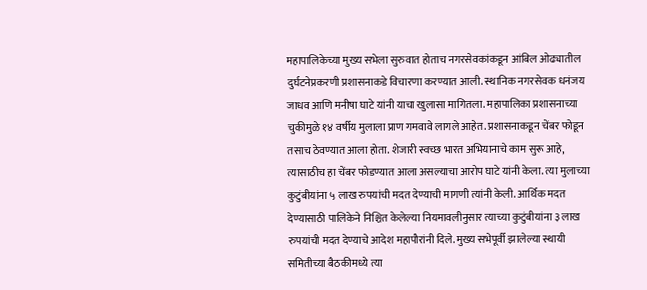महापालिकेच्या मुख्य सभेला सुरुवात होताच नगरसेवकांकडून आंबिल ओढ्यातील दुर्घटनेप्रकरणी प्रशासनाकडे विचारणा करण्यात आली. स्थानिक नगरसेवक धनंजय जाधव आणि मनीषा घाटे यांनी याचा खुलासा मागितला. महापालिका प्रशासनाच्या चुकीमुळे १४ वर्षीय मुलाला प्राण गमवावे लागले आहेत. प्रशासनाकडून चेंबर फोडून तसाच ठेवण्यात आला होता. शेजारी स्वच्छ भारत अभियानाचे काम सुरू आहे, त्यासाठीच हा चेंबर फोडण्यात आला असल्याचा आरोप घाटे यांनी केला. त्या मुलाच्या कुटुंबीयांना ५ लाख रुपयांची मदत देण्याची मागणी त्यांनी केली. आर्थिक मदत देण्यासाठी पालिकेने निश्चित केलेल्या नियमावलीनुसार त्याच्या कुटुंबीयांना ३ लाख रुपयांची मदत देण्याचे आदेश महापौरांनी दिले. मुख्य सभेपूर्वी झालेल्या स्थायी समितीच्या बैठकीमध्ये त्या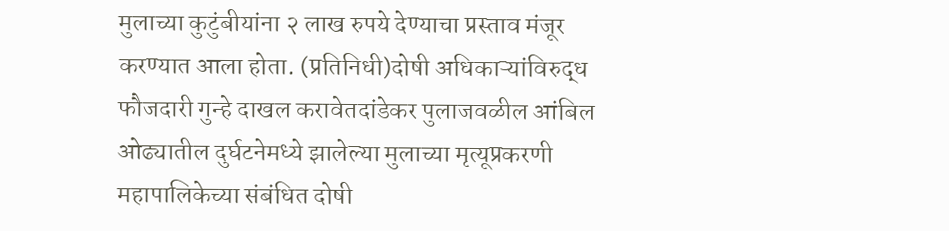मुलाच्या कुटुंबीयांना २ लाख रुपये देण्याचा प्रस्ताव मंजूर करण्यात आला होता. (प्रतिनिधी)दोषी अधिकाऱ्यांविरुद्ध फौजदारी गुन्हे दाखल करावेतदांडेकर पुलाजवळील आंबिल ओढ्यातील दुर्घटनेमध्ये झालेल्या मुलाच्या मृत्यूप्रकरणी महापालिकेच्या संबंधित दोषी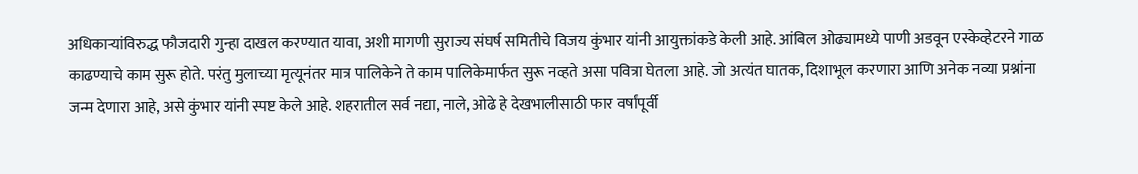अधिकाऱ्यांविरुद्ध फौजदारी गुन्हा दाखल करण्यात यावा, अशी मागणी सुराज्य संघर्ष समितीचे विजय कुंभार यांनी आयुक्तांकडे केली आहे. आंबिल ओढ्यामध्ये पाणी अडवून एस्केव्हेटरने गाळ काढण्याचे काम सुरू होते. परंतु मुलाच्या मृत्यूनंतर मात्र पालिकेने ते काम पालिकेमार्फत सुरू नव्हते असा पवित्रा घेतला आहे. जो अत्यंत घातक, दिशाभूल करणारा आणि अनेक नव्या प्रश्नांना जन्म देणारा आहे, असे कुंभार यांनी स्पष्ट केले आहे. शहरातील सर्व नद्या, नाले, ओढे हे देखभालीसाठी फार वर्षांपूर्वी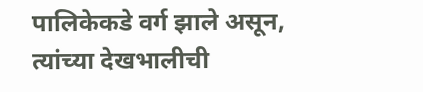पालिकेकडे वर्ग झाले असून, त्यांच्या देखभालीची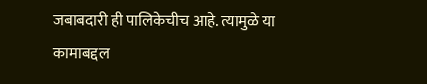जबाबदारी ही पालिकेचीच आहे. त्यामुळे या कामाबद्दल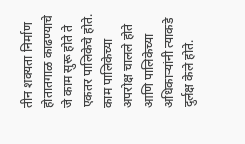तीन शक्यता निर्माण होतातगाळ काढण्याचे जे काम सुरू होते ते एकतर पालिकेचे होते. काम पालिकेच्या अपरोक्ष चालले होते आणि पालिकेच्या अधिकाऱ्यांनी त्याकडे दुर्लक्ष केले होते.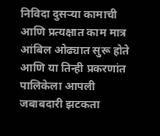निविदा दुसऱ्या कामाची आणि प्रत्यक्षात काम मात्र आंबिल ओढ्यात सुरू होते आणि या तिन्ही प्रकरणांत पालिकेला आपली जबाबदारी झटकता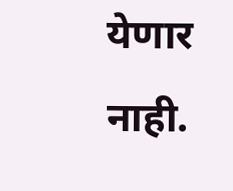येणार नाही.